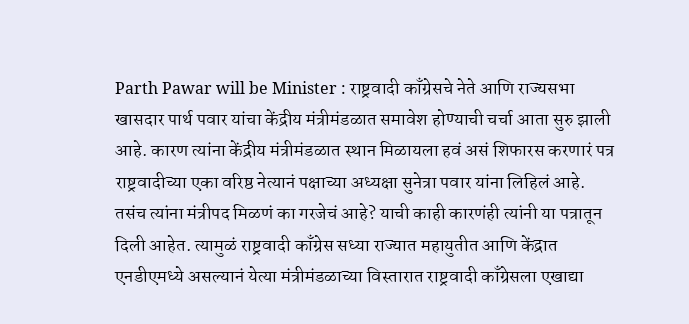Parth Pawar will be Minister : राष्ट्रवादी काँग्रेसचे नेते आणि राज्यसभा खासदार पार्थ पवार यांचा केंद्रीय मंत्रीमंडळात समावेश होण्याची चर्चा आता सुरु झाली आहे. कारण त्यांना केंद्रीय मंत्रीमंडळात स्थान मिळायला हवं असं शिफारस करणारं पत्र राष्ट्रवादीच्या एका वरिष्ठ नेत्यानं पक्षाच्या अध्यक्षा सुनेत्रा पवार यांना लिहिलं आहे. तसंच त्यांना मंत्रीपद मिळणं का गरजेचं आहे? याची काही कारणंही त्यांनी या पत्रातून दिली आहेत. त्यामुळं राष्ट्रवादी काँग्रेस सध्या राज्यात महायुतीत आणि केंद्रात एनडीएमध्ये असल्यानं येत्या मंत्रीमंडळाच्या विस्तारात राष्ट्रवादी काँग्रेसला एखाद्या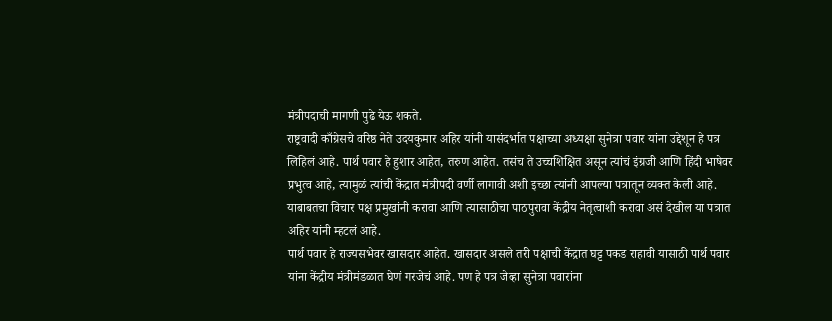मंत्रीपदाची मागणी पुढे येऊ शकते.
राष्ट्रवादी काँग्रेसचे वरिष्ठ नेते उदयकुमार अहिर यांनी यासंदर्भात पक्षाच्या अध्यक्षा सुनेत्रा पवार यांना उद्देशून हे पत्र लिहिलं आहे. पार्थ पवार हे हुशार आहेत, तरुण आहेत. तसंच ते उच्चशिक्षित असून त्यांचं इंग्रजी आणि हिंदी भाषेवर प्रभुत्व आहे, त्यामुळं त्यांची केंद्रात मंत्रीपदी वर्णी लागावी अशी इच्छा त्यांनी आपल्या पत्रातून व्यक्त केली आहे. याबाबतचा विचार पक्ष प्रमुखांनी करावा आणि त्यासाठीचा पाठपुरावा केंद्रीय नेतृत्वाशी करावा असं देखील या पत्रात अहिर यांनी म्हटलं आहे.
पार्थ पवार हे राज्यसभेवर खासदार आहेत. खासदार असले तरी पक्षाची केंद्रात घट्ट पकड राहावी यासाठी पार्थ पवार यांना केंद्रीय मंत्रीमंडळात घेणं गरजेचं आहे. पण हे पत्र जेव्हा सुनेत्रा पवारांना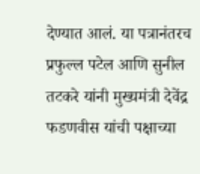देण्यात आलं. या पत्रानंतरच प्रफुल्ल पटेल आणि सुनील तटकरे यांनी मुख्यमंत्री देवेंद्र फडणवीस यांची पक्षाच्या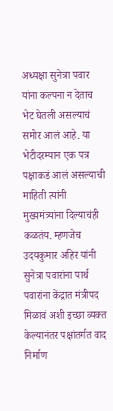अध्यक्षा सुनेत्रा पवार यांना कल्पना न देताच भेट घेतली असल्याचं समोर आलं आहे. या भेटीदरम्यान एक पत्र पक्षाकडं आलं असल्याची माहिती त्यांनी मुख्यमंत्र्यांना दिल्याचंही कळतंय. म्हणजेच उदयकुमार अहिर यांनी सुनेत्रा पवारांना पार्थ पवारांना केंद्रात मंत्रीपद मिळावं अशी इच्छा व्यक्त केल्यानंतर पक्षांतर्गत वाद निर्माण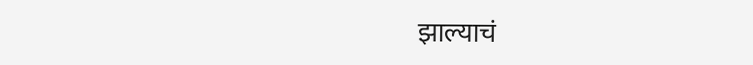झाल्याचं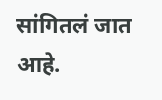सांगितलं जात आहे.